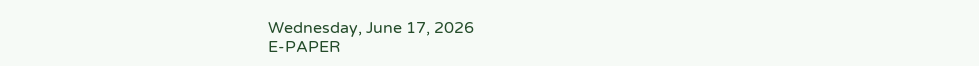Wednesday, June 17, 2026
E-PAPER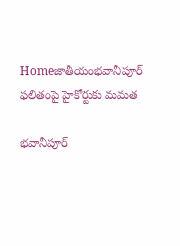Homeజాతీయంభవానీపూర్‌ ఫలితంపై హైకోర్టుకు మమత

భవానీపూర్‌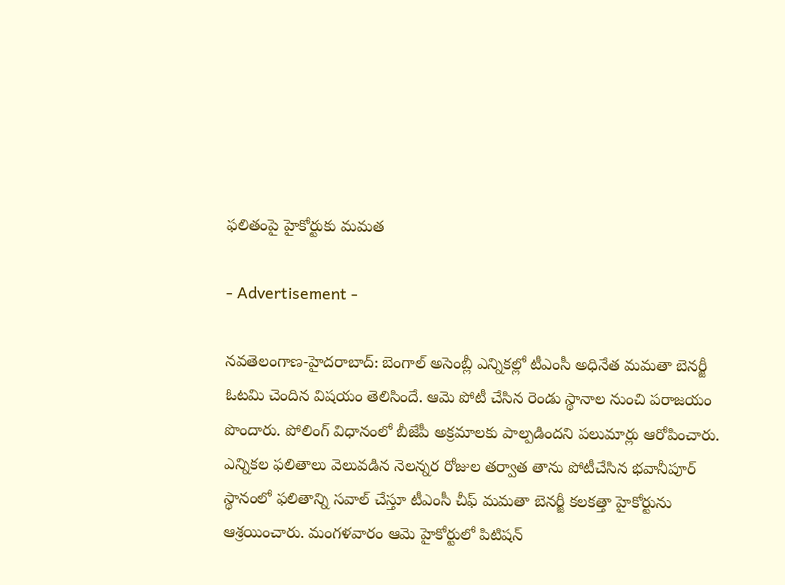ఫలితంపై హైకోర్టుకు మమత

- Advertisement -

న‌వ‌తెలంగాణ‌-హైద‌రాబాద్‌: బెంగాల్ అసెంబ్లీ ఎన్నిక‌ల్లో టీఎంసీ అధినేత మ‌మ‌తా బెన‌ర్జీ ఓట‌మి చెందిన విష‌యం తెలిసిందే. ఆమె పోటీ చేసిన రెండు స్థానాల నుంచి పరాజ‌యం పొందారు. పోలింగ్ విధానంలో బీజేపీ అక్ర‌మాల‌కు పాల్ప‌డింద‌ని ప‌లుమార్లు ఆరోపించారు. ఎన్నికల ఫలితాలు వెలువడిన నెలన్నర రోజుల తర్వాత తాను పోటీచేసిన భవానీపూర్‌ స్థానంలో ఫలితాన్ని సవాల్‌ చేస్తూ టీఎంసీ చీఫ్‌ మమతా బెనర్జీ కలకత్తా హైకోర్టును ఆశ్రయించారు. మంగళవారం ఆమె హైకోర్టులో పిటిషన్‌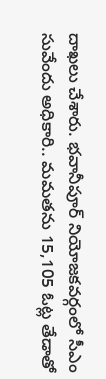దాఖలు చేశారు. భవానీపూర్‌ నియోజకవర్గంలో సీఎం సువేందు అధికారి.. మమతను 15,105 ఓట్ల తేడాతో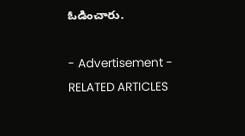ఓడించారు.

- Advertisement -
RELATED ARTICLES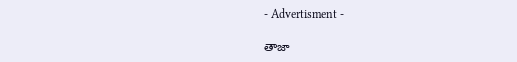- Advertisment -

తాజా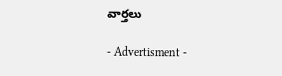వార్తలు

- Advertisment -